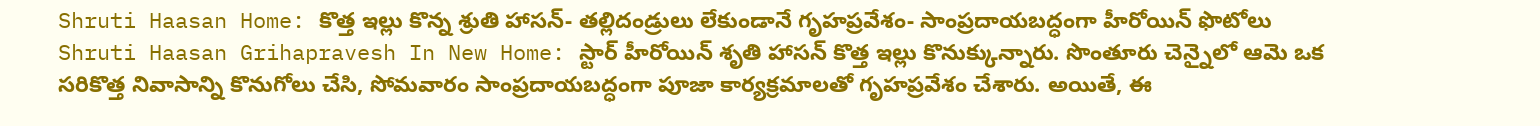Shruti Haasan Home: కొత్త ఇల్లు కొన్న శ్రుతి హాసన్- తల్లిదండ్రులు లేకుండానే గృహప్రవేశం- సాంప్రదాయబద్ధంగా హీరోయిన్ ఫొటోలు
Shruti Haasan Grihapravesh In New Home: స్టార్ హీరోయిన్ శృతి హాసన్ కొత్త ఇల్లు కొనుక్కున్నారు. సొంతూరు చెన్నైలో ఆమె ఒక సరికొత్త నివాసాన్ని కొనుగోలు చేసి, సోమవారం సాంప్రదాయబద్ధంగా పూజా కార్యక్రమాలతో గృహప్రవేశం చేశారు. అయితే, ఈ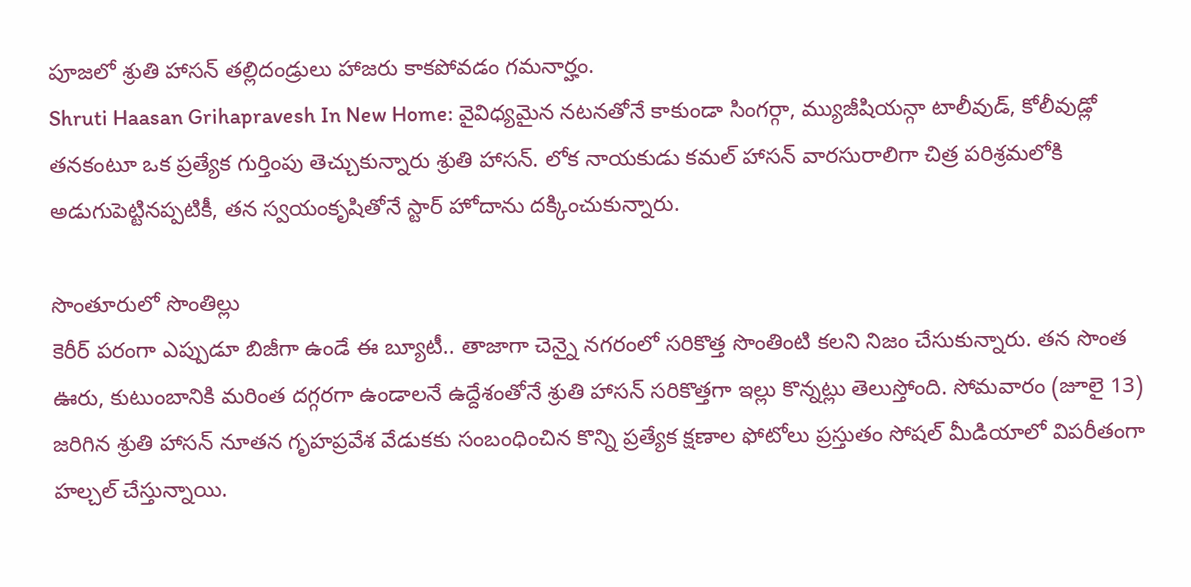పూజలో శ్రుతి హాసన్ తల్లిదండ్రులు హాజరు కాకపోవడం గమనార్హం.
Shruti Haasan Grihapravesh In New Home: వైవిధ్యమైన నటనతోనే కాకుండా సింగర్గా, మ్యుజీషియన్గా టాలీవుడ్, కోలీవుడ్లో తనకంటూ ఒక ప్రత్యేక గుర్తింపు తెచ్చుకున్నారు శ్రుతి హాసన్. లోక నాయకుడు కమల్ హాసన్ వారసురాలిగా చిత్ర పరిశ్రమలోకి అడుగుపెట్టినప్పటికీ, తన స్వయంకృషితోనే స్టార్ హోదాను దక్కించుకున్నారు.

సొంతూరులో సొంతిల్లు
కెరీర్ పరంగా ఎప్పుడూ బిజీగా ఉండే ఈ బ్యూటీ.. తాజాగా చెన్నై నగరంలో సరికొత్త సొంతింటి కలని నిజం చేసుకున్నారు. తన సొంత ఊరు, కుటుంబానికి మరింత దగ్గరగా ఉండాలనే ఉద్దేశంతోనే శ్రుతి హాసన్ సరికొత్తగా ఇల్లు కొన్నట్లు తెలుస్తోంది. సోమవారం (జూలై 13) జరిగిన శ్రుతి హాసన్ నూతన గృహప్రవేశ వేడుకకు సంబంధించిన కొన్ని ప్రత్యేక క్షణాల ఫోటోలు ప్రస్తుతం సోషల్ మీడియాలో విపరీతంగా హల్చల్ చేస్తున్నాయి.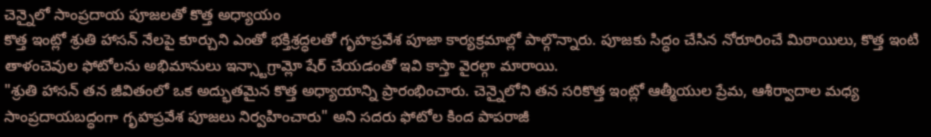చెన్నైలో సాంప్రదాయ పూజలతో కొత్త అధ్యాయం
కొత్త ఇంట్లో శ్రుతి హాసన్ నేలపై కూర్చుని ఎంతో భక్తిశ్రద్ధలతో గృహప్రవేశ పూజా కార్యక్రమాల్లో పాల్గొన్నారు. పూజకు సిద్ధం చేసిన నోరూరించే మిఠాయిలు, కొత్త ఇంటి తాళంచెవుల ఫోటోలను అభిమానులు ఇన్స్టాగ్రామ్లో షేర్ చేయడంతో ఇవి కాస్తా వైరల్గా మారాయి.
"శ్రుతి హాసన్ తన జీవితంలో ఒక అద్భుతమైన కొత్త అధ్యాయాన్ని ప్రారంభించారు. చెన్నైలోని తన సరికొత్త ఇంట్లో ఆత్మీయుల ప్రేమ, ఆశీర్వాదాల మధ్య సాంప్రదాయబద్ధంగా గృహప్రవేశ పూజలు నిర్వహించారు" అని సదరు ఫోటోల కింద పాపరాజీ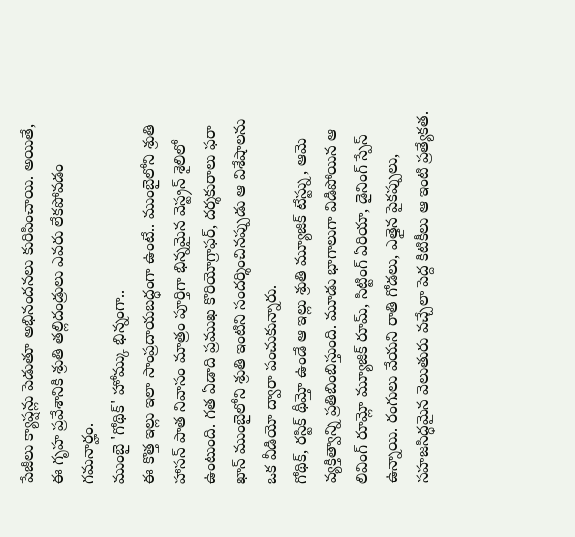పేజీలు క్యాప్షన్లు పెడుతూ అభినందనలు కురిపించాయి. అయితే, ఈ గృహ ప్రవేశానికి శ్రుతి తల్లిదండ్రులు ఎవరు లేకపోవడం గమనార్హం.
ముంబై 'గోథిక్' హోమ్కు భిన్నంగా..
ఈ కొత్త ఇల్లు ఇలా సాంప్రదాయబద్ధంగా ఉంటే.. ముంబైలోని శ్రుతి హాసన్ పాత నివాసం మాత్రం పూర్తిగా భిన్నమైన వెస్ట్రన్ శైలిలో ఉంటుంది. గత ఏడాది ప్రముఖ కొరియోగ్రాఫర్, దర్శకురాలు ఫరా ఖాన్ ముంబైలోని శ్రుతి ఇంటిని సందర్శించినప్పుడు ఆ విశేషాలను ఒక వీడియో ద్వారా పంచుకున్నారు.
గోథిక్, రస్టిక్ థీమ్తో ఉండే ఆ ఇల్లు శ్రుతి మ్యూజిక్ టేస్ట్ను, ఆమె వ్యక్తిత్వాన్ని ప్రతిబింబిస్తుంది. మూడు భాగాలుగా విడిపోయిన ఆ లివింగ్ రూమ్లో మ్యూజిక్ రూమ్, సిట్టింగ్ ఏరియా, డైనింగ్ స్పేస్ ఉన్నాయి. రంగులు వేయని రాతి గోడలు, ఎత్తైన పైకప్పులు, సహజసిద్ధమైన వెలుతురు వచ్చేలా పెద్ద కిటికీలు ఆ ఇంటి ప్రత్యేకత.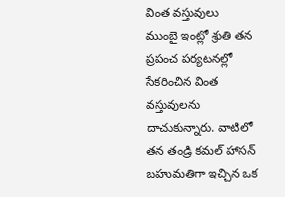వింత వస్తువులు
ముంబై ఇంట్లో శ్రుతి తన ప్రపంచ పర్యటనల్లో సేకరించిన వింత వస్తువులను దాచుకున్నారు. వాటిలో తన తండ్రి కమల్ హాసన్ బహుమతిగా ఇచ్చిన ఒక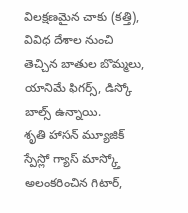విలక్షణమైన చాకు (కత్తి), వివిధ దేశాల నుంచి తెచ్చిన బాతుల బొమ్మలు, యానిమే ఫిగర్స్, డిస్కో బాల్స్ ఉన్నాయి.
శృతి హాసన్ మ్యూజిక్ స్పేస్లో గ్యాస్ మాస్క్తో అలంకరించిన గిటార్,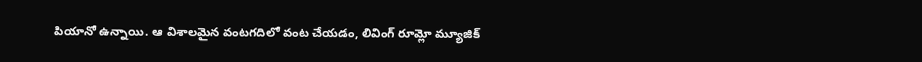పియానో ఉన్నాయి. ఆ విశాలమైన వంటగదిలో వంట చేయడం, లివింగ్ రూమ్లో మ్యూజిక్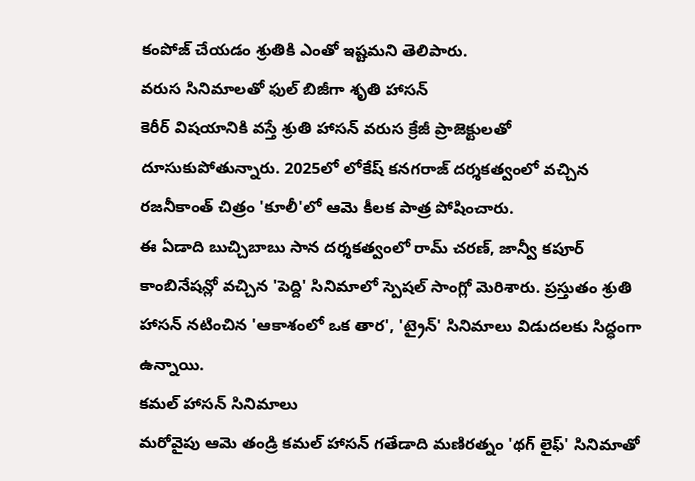కంపోజ్ చేయడం శ్రుతికి ఎంతో ఇష్టమని తెలిపారు.
వరుస సినిమాలతో ఫుల్ బిజీగా శృతి హాసన్
కెరీర్ విషయానికి వస్తే శ్రుతి హాసన్ వరుస క్రేజీ ప్రాజెక్టులతో దూసుకుపోతున్నారు. 2025లో లోకేష్ కనగరాజ్ దర్శకత్వంలో వచ్చిన రజనీకాంత్ చిత్రం 'కూలీ'లో ఆమె కీలక పాత్ర పోషించారు.
ఈ ఏడాది బుచ్చిబాబు సాన దర్శకత్వంలో రామ్ చరణ్, జాన్వీ కపూర్ కాంబినేషన్లో వచ్చిన 'పెద్ది' సినిమాలో స్పెషల్ సాంగ్లో మెరిశారు. ప్రస్తుతం శ్రుతి హాసన్ నటించిన 'ఆకాశంలో ఒక తార', 'ట్రైన్' సినిమాలు విడుదలకు సిద్ధంగా ఉన్నాయి.
కమల్ హాసన్ సినిమాలు
మరోవైపు ఆమె తండ్రి కమల్ హాసన్ గతేడాది మణిరత్నం 'థగ్ లైఫ్' సినిమాతో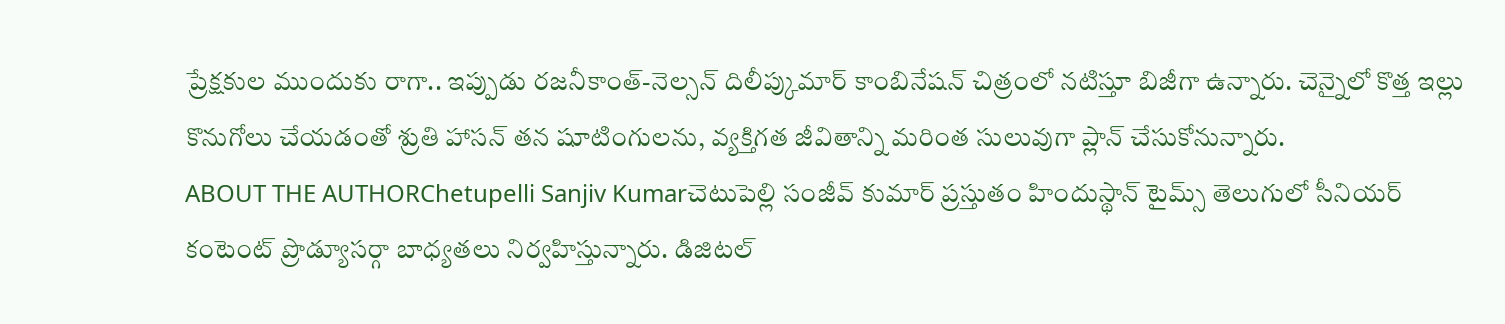ప్రేక్షకుల ముందుకు రాగా.. ఇప్పుడు రజనీకాంత్-నెల్సన్ దిలీప్కుమార్ కాంబినేషన్ చిత్రంలో నటిస్తూ బిజీగా ఉన్నారు. చెన్నైలో కొత్త ఇల్లు కొనుగోలు చేయడంతో శ్రుతి హాసన్ తన షూటింగులను, వ్యక్తిగత జీవితాన్ని మరింత సులువుగా ప్లాన్ చేసుకోనున్నారు.
ABOUT THE AUTHORChetupelli Sanjiv Kumarచెటుపెల్లి సంజీవ్ కుమార్ ప్రస్తుతం హిందుస్థాన్ టైమ్స్ తెలుగులో సీనియర్ కంటెంట్ ప్రొడ్యూసర్గా బాధ్యతలు నిర్వహిస్తున్నారు. డిజిటల్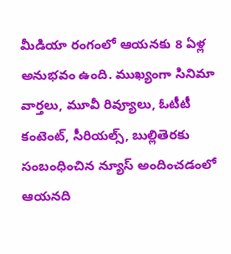మీడియా రంగంలో ఆయనకు 8 ఏళ్ల అనుభవం ఉంది. ముఖ్యంగా సినిమా వార్తలు, మూవీ రివ్యూలు, ఓటీటీ కంటెంట్, సీరియల్స్, బుల్లితెరకు సంబంధించిన న్యూస్ అందించడంలో ఆయనది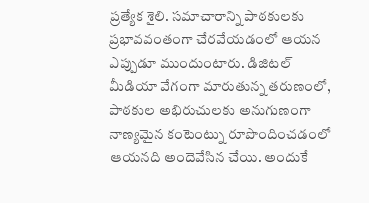ప్రత్యేక శైలి. సమాచారాన్ని పాఠకులకు ప్రభావవంతంగా చేరవేయడంలో ఆయన ఎప్పుడూ ముందుంటారు. డిజిటల్ మీడియా వేగంగా మారుతున్న తరుణంలో, పాఠకుల అభిరుచులకు అనుగుణంగా నాణ్యమైన కంటెంట్ను రూపొందించడంలో ఆయనది అందెవేసిన చేయి. అందుకే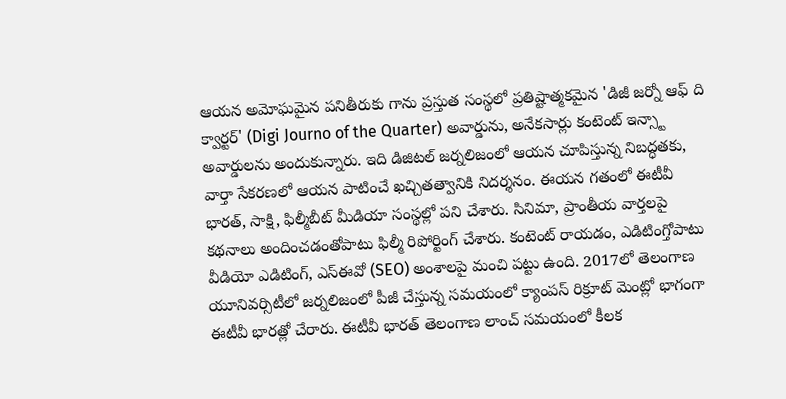ఆయన అమోఘమైన పనితీరుకు గాను ప్రస్తుత సంస్థలో ప్రతిష్టాత్మకమైన 'డిజీ జర్నో ఆఫ్ ది క్వార్టర్' (Digi Journo of the Quarter) అవార్డును, అనేకసార్లు కంటెంట్ ఇన్స్టా అవార్డులను అందుకున్నారు. ఇది డిజిటల్ జర్నలిజంలో ఆయన చూపిస్తున్న నిబద్ధతకు, వార్తా సేకరణలో ఆయన పాటించే ఖచ్చితత్వానికి నిదర్శనం. ఈయన గతంలో ఈటీవీ భారత్, సాక్షి, ఫిల్మీబీట్ మీడియా సంస్థల్లో పని చేశారు. సినిమా, ప్రాంతీయ వార్తలపై కథనాలు అందించడంతోపాటు ఫిల్మీ రిపోర్టింగ్ చేశారు. కంటెంట్ రాయడం, ఎడిటింగ్తోపాటు వీడియో ఎడిటింగ్, ఎస్ఈవో (SEO) అంశాలపై మంచి పట్టు ఉంది. 2017లో తెలంగాణ యూనివర్సిటీలో జర్నలిజంలో పీజీ చేస్తున్న సమయంలో క్యాంపస్ రిక్రూట్ మెంట్లో భాగంగా ఈటీవీ భారత్లో చేరారు. ఈటీవీ భారత్ తెలంగాణ లాంచ్ సమయంలో కీలక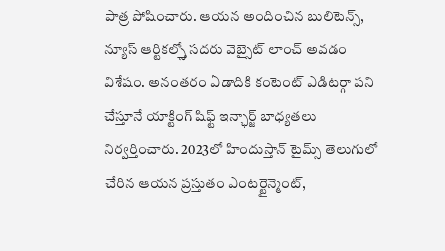పాత్ర పోషించారు. ఆయన అందించిన బులిటెన్స్, న్యూస్ ఆర్టికల్స్తో సదరు వెబ్సైట్ లాంచ్ అవడం విశేషం. అనంతరం ఏడాదికి కంటెంట్ ఎడిటర్గా పని చేస్తూనే యాక్టింగ్ షిఫ్ట్ ఇన్ఛార్జ్ బాధ్యతలు నిర్వర్తించారు. 2023లో హిందుస్తాన్ టైమ్స్ తెలుగులో చేరిన ఆయన ప్రస్తుతం ఎంటర్టైన్మెంట్,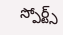స్పోర్ట్స్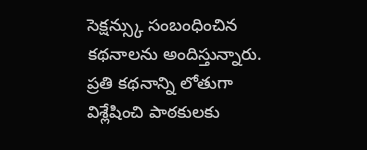సెక్షన్స్కు సంబంధించిన కథనాలను అందిస్తున్నారు. ప్రతి కథనాన్ని లోతుగా విశ్లేషించి పాఠకులకు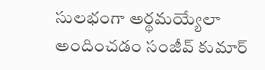సులభంగా అర్థమయ్యేలా అందించడం సంజీవ్ కుమార్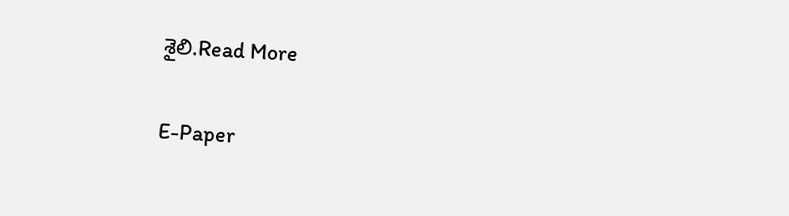శైలి.Read More

E-Paper